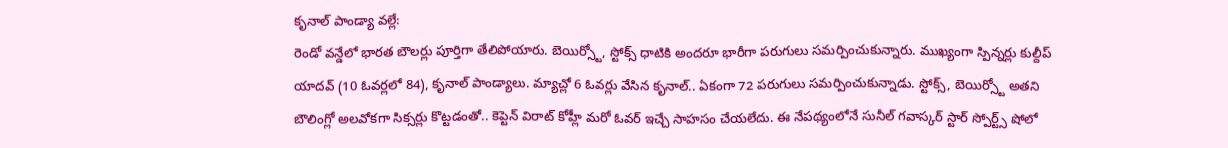కృనాల్ పాండ్యా వల్లే:
రెండో వన్డేలో భారత బౌలర్లు పూర్తిగా తేలిపోయారు. బెయిర్స్టో, స్టోక్స్ ధాటికి అందరూ భారీగా పరుగులు సమర్పించుకున్నారు. ముఖ్యంగా స్పిన్నర్లు కుల్దీప్ యాదవ్ (10 ఓవర్లలో 84), కృనాల్ పాండ్యాలు. మ్యాచ్లో 6 ఓవర్లు వేసిన కృనాల్.. ఏకంగా 72 పరుగులు సమర్పించుకున్నాడు. స్టోక్స్, బెయిర్స్టో అతని బౌలింగ్లో అలవోకగా సిక్సర్లు కొట్టడంతో.. కెప్టెన్ విరాట్ కోహ్లీ మరో ఓవర్ ఇచ్చే సాహసం చేయలేదు. ఈ నేపథ్యంలోనే సునీల్ గవాస్కర్ స్టార్ స్పోర్ట్స్ షోలో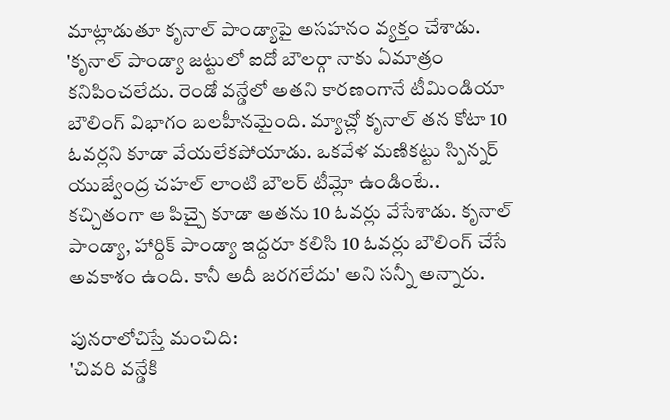మాట్లాడుతూ కృనాల్ పాండ్యాపై అసహనం వ్యక్తం చేశాడు.
'కృనాల్ పాండ్యా జట్టులో ఐదో బౌలర్గా నాకు ఏమాత్రం కనిపించలేదు. రెండో వన్డేలో అతని కారణంగానే టీమిండియా బౌలింగ్ విభాగం బలహీనమైంది. మ్యాచ్లో కృనాల్ తన కోటా 10 ఓవర్లని కూడా వేయలేకపోయాడు. ఒకవేళ మణికట్టు స్పిన్నర్ యుజ్వేంద్ర చహల్ లాంటి బౌలర్ టీమ్లో ఉండింటే.. కచ్చితంగా ఆ పిచ్పై కూడా అతను 10 ఓవర్లు వేసేశాడు. కృనాల్ పాండ్యా, హార్దిక్ పాండ్యా ఇద్దరూ కలిసి 10 ఓవర్లు బౌలింగ్ చేసే అవకాశం ఉంది. కానీ అదీ జరగలేదు' అని సన్నీ అన్నారు.

పునరాలోచిస్తే మంచిది:
'చివరి వన్డేకి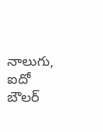నాలుగు, ఐదో బౌలర్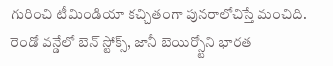గురించి టీమిండియా కచ్చితంగా పునరాలోచిస్తే మంచిది. రెండో వన్డేలో బెన్ స్టోక్స్, జానీ బెయిర్స్టోని భారత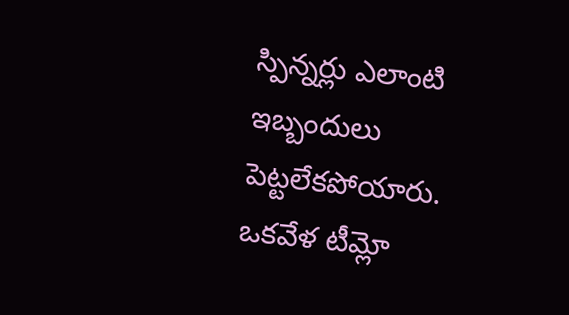స్పిన్నర్లు ఎలాంటి ఇబ్బందులు పెట్టలేకపోయారు. ఒకవేళ టీమ్లో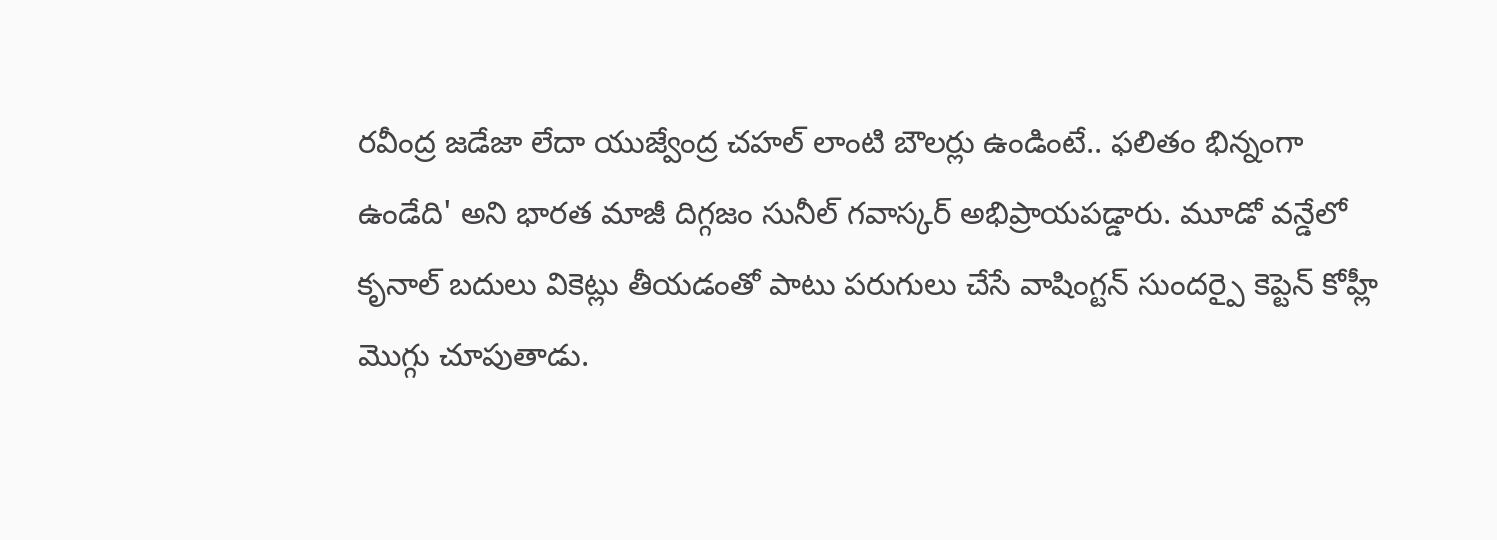రవీంద్ర జడేజా లేదా యుజ్వేంద్ర చహల్ లాంటి బౌలర్లు ఉండింటే.. ఫలితం భిన్నంగా ఉండేది' అని భారత మాజీ దిగ్గజం సునీల్ గవాస్కర్ అభిప్రాయపడ్డారు. మూడో వన్డేలో కృనాల్ బదులు వికెట్లు తీయడంతో పాటు పరుగులు చేసే వాషింగ్టన్ సుందర్పై కెప్టెన్ కోహ్లీ మొగ్గు చూపుతాడు.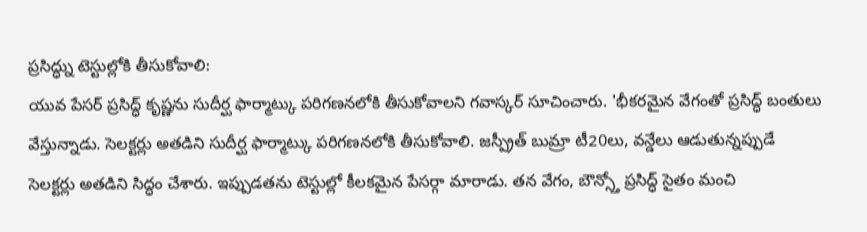ప్రసిద్ధ్ను టెస్టుల్లోకి తీసుకోవాలి:
యువ పేసర్ ప్రసిద్ధ్ కృష్ణను సుదీర్ఘ ఫార్మాట్కు పరిగణనలోకి తీసుకోవాలని గవాస్కర్ సూచించారు. 'భీకరమైన వేగంతో ప్రసిద్ధ్ బంతులు వేస్తున్నాడు. సెలక్టర్లు అతడిని సుదీర్ఘ ఫార్మాట్కు పరిగణనలోకి తీసుకోవాలి. జస్ప్రీత్ బుమ్రా టీ20లు, వన్డేలు ఆడుతున్నప్పుడే సెలక్టర్లు అతడిని సిద్ధం చేశారు. ఇప్పుడతను టెస్టుల్లో కీలకమైన పేసర్గా మారాడు. తన వేగం, బౌన్స్తో ప్రసిద్ధ్ సైతం మంచి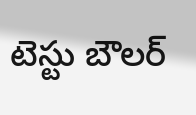టెస్టు బౌలర్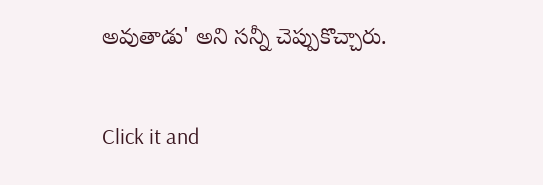అవుతాడు' అని సన్నీ చెప్పుకొచ్చారు.


Click it and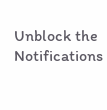Unblock the Notifications